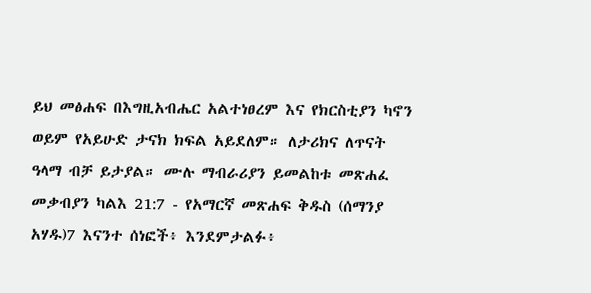ይህ መፅሐፍ በእግዚአብሔር አልተነፀረም እና የክርስቲያን ካኖን ወይም የአይሁድ ታናክ ክፍል አይደለም። ለታሪክና ለጥናት ዓላማ ብቻ ይታያል። ሙሉ ማብራሪያን ይመልከቱ መጽሐፈ መቃብያን ካልእ 21:7 - የአማርኛ መጽሐፍ ቅዱስ (ሰማንያ አሃዱ)7 እናንተ ሰነፎች፥ እንደምታልፉ፥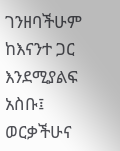ገንዘባችሁም ከእናንተ ጋር እንደሚያልፍ አስቡ፤ ወርቃችሁና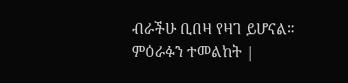ብራችሁ ቢበዛ የዛገ ይሆናል። ምዕራፉን ተመልከት |